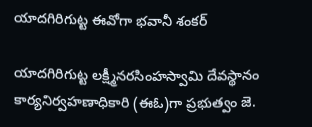యాదగిరిగుట్ట ఈవోగా భవానీ శంకర్

యాదగిరిగుట్ట లక్ష్మీనరసింహస్వామి దేవస్థానం కార్యనిర్వహణాధికారి (ఈఓ)గా ప్రభుత్వం జె.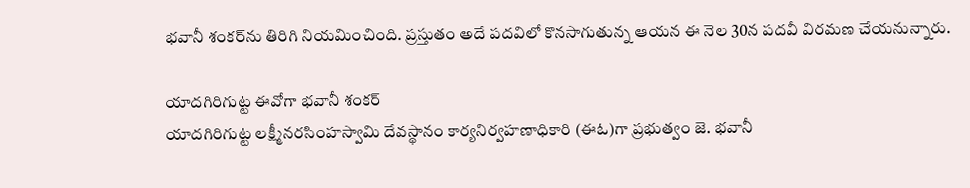భవానీ శంకర్‌‌‌‌‌‌‌‌ను తిరిగి నియమించింది. ప్రస్తుతం అదే పదవిలో కొనసాగుతున్న ఆయన ఈ నెల 30న పదవీ విరమణ చేయనున్నారు.

యాదగిరిగుట్ట ఈవోగా భవానీ శంకర్
యాదగిరిగుట్ట లక్ష్మీనరసింహస్వామి దేవస్థానం కార్యనిర్వహణాధికారి (ఈఓ)గా ప్రభుత్వం జె. భవానీ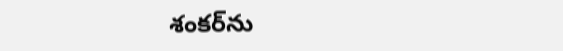శంకర్‌‌‌‌‌‌‌‌ను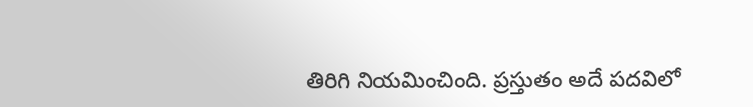తిరిగి నియమించింది. ప్రస్తుతం అదే పదవిలో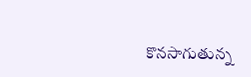కొనసాగుతున్న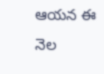ఆయన ఈ నెల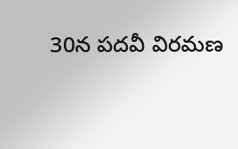30న పదవీ విరమణ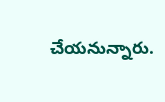చేయనున్నారు.